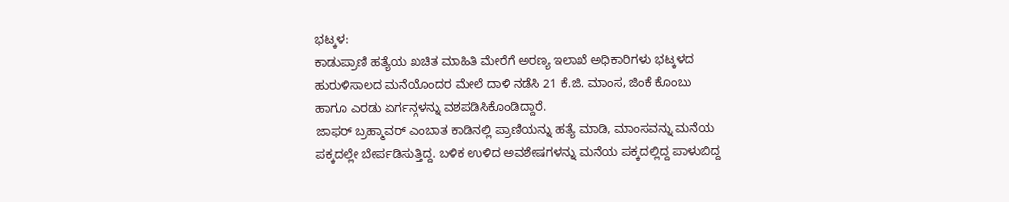ಭಟ್ಕಳ:
ಕಾಡುಪ್ರಾಣಿ ಹತ್ಯೆಯ ಖಚಿತ ಮಾಹಿತಿ ಮೇರೆಗೆ ಅರಣ್ಯ ಇಲಾಖೆ ಅಧಿಕಾರಿಗಳು ಭಟ್ಕಳದ ಹುರುಳಿಸಾಲದ ಮನೆಯೊಂದರ ಮೇಲೆ ದಾಳಿ ನಡೆಸಿ 21 ಕೆ.ಜಿ. ಮಾಂಸ, ಜಿಂಕೆ ಕೊಂಬು ಹಾಗೂ ಎರಡು ಏರ್ಗನ್ಗಳನ್ನು ವಶಪಡಿಸಿಕೊಂಡಿದ್ದಾರೆ.
ಜಾಫರ್ ಬ್ರಹ್ಮಾವರ್ ಎಂಬಾತ ಕಾಡಿನಲ್ಲಿ ಪ್ರಾಣಿಯನ್ನು ಹತ್ಯೆ ಮಾಡಿ, ಮಾಂಸವನ್ನು ಮನೆಯ ಪಕ್ಕದಲ್ಲೇ ಬೇರ್ಪಡಿಸುತ್ತಿದ್ದ. ಬಳಿಕ ಉಳಿದ ಅವಶೇಷಗಳನ್ನು ಮನೆಯ ಪಕ್ಕದಲ್ಲಿದ್ದ ಪಾಳುಬಿದ್ದ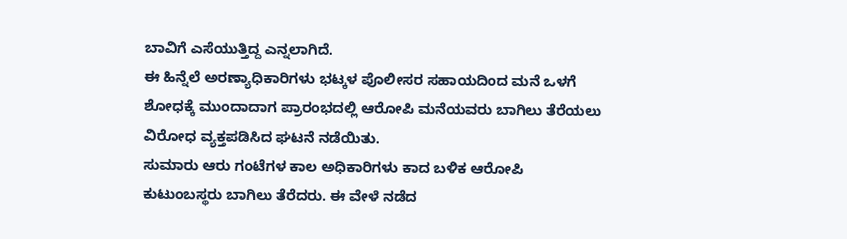ಬಾವಿಗೆ ಎಸೆಯುತ್ತಿದ್ದ ಎನ್ನಲಾಗಿದೆ.
ಈ ಹಿನ್ನೆಲೆ ಅರಣ್ಯಾಧಿಕಾರಿಗಳು ಭಟ್ಕಳ ಪೊಲೀಸರ ಸಹಾಯದಿಂದ ಮನೆ ಒಳಗೆ ಶೋಧಕ್ಕೆ ಮುಂದಾದಾಗ ಪ್ರಾರಂಭದಲ್ಲಿ ಆರೋಪಿ ಮನೆಯವರು ಬಾಗಿಲು ತೆರೆಯಲು ವಿರೋಧ ವ್ಯಕ್ತಪಡಿಸಿದ ಘಟನೆ ನಡೆಯಿತು.
ಸುಮಾರು ಆರು ಗಂಟೆಗಳ ಕಾಲ ಅಧಿಕಾರಿಗಳು ಕಾದ ಬಳಿಕ ಆರೋಪಿ ಕುಟುಂಬಸ್ಥರು ಬಾಗಿಲು ತೆರೆದರು. ಈ ವೇಳೆ ನಡೆದ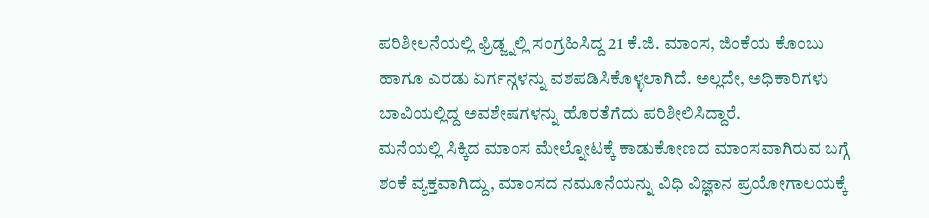ಪರಿಶೀಲನೆಯಲ್ಲಿ ಫ್ರಿಡ್ಜ್ನಲ್ಲಿ ಸಂಗ್ರಹಿಸಿದ್ದ 21 ಕೆ.ಜಿ. ಮಾಂಸ, ಜಿಂಕೆಯ ಕೊಂಬು ಹಾಗೂ ಎರಡು ಏರ್ಗನ್ಗಳನ್ನು ವಶಪಡಿಸಿಕೊಳ್ಳಲಾಗಿದೆ. ಅಲ್ಲದೇ, ಅಧಿಕಾರಿಗಳು ಬಾವಿಯಲ್ಲಿದ್ದ ಅವಶೇಷಗಳನ್ನು ಹೊರತೆಗೆದು ಪರಿಶೀಲಿಸಿದ್ದಾರೆ.
ಮನೆಯಲ್ಲಿ ಸಿಕ್ಕಿದ ಮಾಂಸ ಮೇಲ್ನೋಟಕ್ಕೆ ಕಾಡುಕೋಣದ ಮಾಂಸವಾಗಿರುವ ಬಗ್ಗೆ ಶಂಕೆ ವ್ಯಕ್ತವಾಗಿದ್ದು, ಮಾಂಸದ ನಮೂನೆಯನ್ನು ವಿಧಿ ವಿಜ್ಞಾನ ಪ್ರಯೋಗಾಲಯಕ್ಕೆ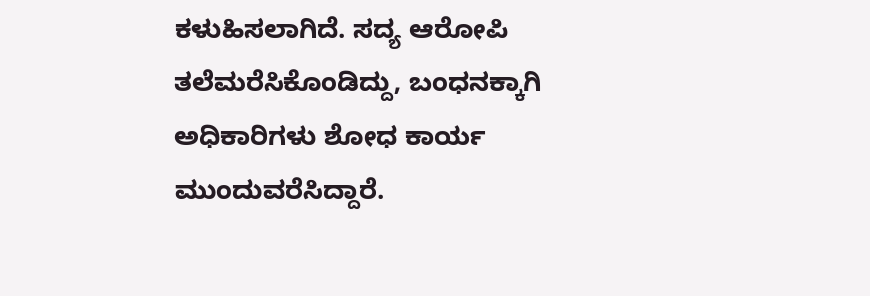ಕಳುಹಿಸಲಾಗಿದೆ. ಸದ್ಯ ಆರೋಪಿ ತಲೆಮರೆಸಿಕೊಂಡಿದ್ದು, ಬಂಧನಕ್ಕಾಗಿ ಅಧಿಕಾರಿಗಳು ಶೋಧ ಕಾರ್ಯ ಮುಂದುವರೆಸಿದ್ದಾರೆ.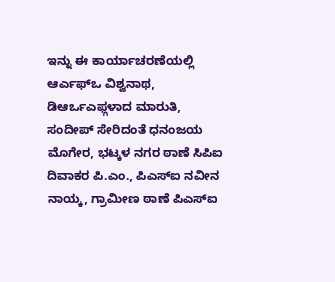ಇನ್ನು ಈ ಕಾರ್ಯಾಚರಣೆಯಲ್ಲಿ ಆರ್ಎಫ್ಒ ವಿಶ್ವನಾಥ, ಡಿಆರ್ಒಎಫ್ಗಳಾದ ಮಾರುತಿ, ಸಂದೀಪ್ ಸೇರಿದಂತೆ ಧನಂಜಯ ಮೊಗೇರ, ಭಟ್ಕಳ ನಗರ ಠಾಣೆ ಸಿಪಿಐ ದಿವಾಕರ ಪಿ.ಎಂ., ಪಿಎಸ್ಐ ನವೀನ ನಾಯ್ಕ, ಗ್ರಾಮೀಣ ಠಾಣೆ ಪಿಎಸ್ಐ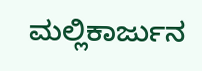ಮಲ್ಲಿಕಾರ್ಜುನ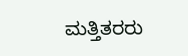ಮತ್ತಿತರರು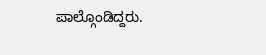ಪಾಲ್ಗೊಂಡಿದ್ದರು.